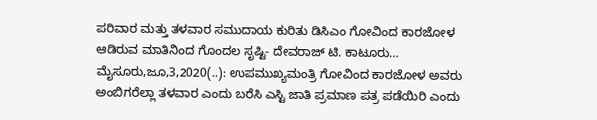ಪರಿವಾರ ಮತ್ತು ತಳವಾರ ಸಮುದಾಯ ಕುರಿತು ಡಿಸಿಎಂ ಗೋವಿಂದ ಕಾರಜೋಳ ಆಡಿರುವ ಮಾತಿನಿಂದ ಗೊಂದಲ ಸೃಷ್ಟಿ- ದೇವರಾಜ್ ಟಿ. ಕಾಟೂರು… ಮೈಸೂರು,ಜೂ,3,2020(..): ಉಪಮುಖ್ಯಮಂತ್ರಿ ಗೋವಿಂದ ಕಾರಜೋಳ ಅವರು ಅಂಬಿಗರೆಲ್ಲಾ ತಳವಾರ ಎಂದು ಬರೆಸಿ ಎಸ್ಟಿ ಜಾತಿ ಪ್ರಮಾಣ ಪತ್ರ ಪಡೆಯಿರಿ ಎಂದು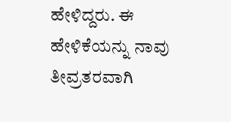ಹೇಳಿದ್ದರು. ಈ ಹೇಳಿಕೆಯನ್ನು ನಾವು ತೀವ್ರತರವಾಗಿ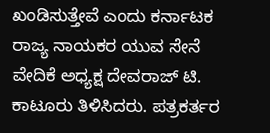ಖಂಡಿಸುತ್ತೇವೆ ಎಂದು ಕರ್ನಾಟಕ ರಾಜ್ಯ ನಾಯಕರ ಯುವ ಸೇನೆ ವೇದಿಕೆ ಅಧ್ಯಕ್ಷ ದೇವರಾಜ್ ಟಿ. ಕಾಟೂರು ತಿಳಿಸಿದರು. ಪತ್ರಕರ್ತರ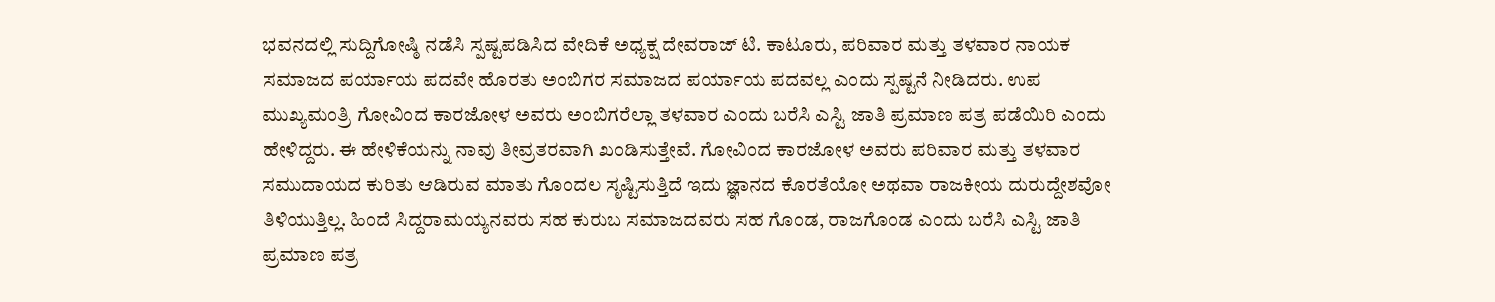ಭವನದಲ್ಲಿ ಸುದ್ದಿಗೋಷ್ಠಿ ನಡೆಸಿ ಸ್ಪಷ್ಟಪಡಿಸಿದ ವೇದಿಕೆ ಅಧ್ಯಕ್ಷ ದೇವರಾಜ್ ಟಿ. ಕಾಟೂರು, ಪರಿವಾರ ಮತ್ತು ತಳವಾರ ನಾಯಕ ಸಮಾಜದ ಪರ್ಯಾಯ ಪದವೇ ಹೊರತು ಅಂಬಿಗರ ಸಮಾಜದ ಪರ್ಯಾಯ ಪದವಲ್ಲ ಎಂದು ಸ್ಪಷ್ಟನೆ ನೀಡಿದರು. ಉಪ ಮುಖ್ಯಮಂತ್ರಿ ಗೋವಿಂದ ಕಾರಜೋಳ ಅವರು ಅಂಬಿಗರೆಲ್ಲಾ ತಳವಾರ ಎಂದು ಬರೆಸಿ ಎಸ್ಟಿ ಜಾತಿ ಪ್ರಮಾಣ ಪತ್ರ ಪಡೆಯಿರಿ ಎಂದು ಹೇಳಿದ್ದರು. ಈ ಹೇಳಿಕೆಯನ್ನು ನಾವು ತೀವ್ರತರವಾಗಿ ಖಂಡಿಸುತ್ತೇವೆ. ಗೋವಿಂದ ಕಾರಜೋಳ ಅವರು ಪರಿವಾರ ಮತ್ತು ತಳವಾರ ಸಮುದಾಯದ ಕುರಿತು ಆಡಿರುವ ಮಾತು ಗೊಂದಲ ಸೃಷ್ಟಿಸುತ್ತಿದೆ ಇದು ಜ್ಞಾನದ ಕೊರತೆಯೋ ಅಥವಾ ರಾಜಕೀಯ ದುರುದ್ದೇಶವೋ ತಿಳಿಯುತ್ತಿಲ್ಲ. ಹಿಂದೆ ಸಿದ್ದರಾಮಯ್ಯನವರು ಸಹ ಕುರುಬ ಸಮಾಜದವರು ಸಹ ಗೊಂಡ, ರಾಜಗೊಂಡ ಎಂದು ಬರೆಸಿ ಎಸ್ಟಿ ಜಾತಿ ಪ್ರಮಾಣ ಪತ್ರ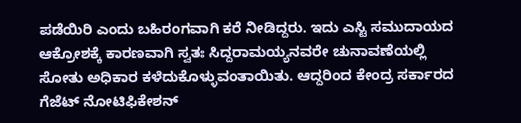ಪಡೆಯಿರಿ ಎಂದು ಬಹಿರಂಗವಾಗಿ ಕರೆ ನೀಡಿದ್ದರು. ಇದು ಎಸ್ಟಿ ಸಮುದಾಯದ ಆಕ್ರೋಶಕ್ಕೆ ಕಾರಣವಾಗಿ ಸ್ವತಃ ಸಿದ್ದರಾಮಯ್ಯನವರೇ ಚುನಾವಣೆಯಲ್ಲಿ ಸೋತು ಅಧಿಕಾರ ಕಳೆದುಕೊಳ್ಳುವಂತಾಯಿತು. ಆದ್ದರಿಂದ ಕೇಂದ್ರ ಸರ್ಕಾರದ ಗೆಜೆಟ್ ನೋಟಿಫಿಕೇಶನ್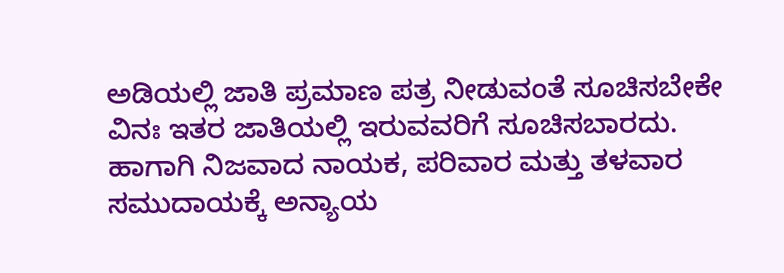ಅಡಿಯಲ್ಲಿ ಜಾತಿ ಪ್ರಮಾಣ ಪತ್ರ ನೀಡುವಂತೆ ಸೂಚಿಸಬೇಕೇ ವಿನಃ ಇತರ ಜಾತಿಯಲ್ಲಿ ಇರುವವರಿಗೆ ಸೂಚಿಸಬಾರದು. ಹಾಗಾಗಿ ನಿಜವಾದ ನಾಯಕ, ಪರಿವಾರ ಮತ್ತು ತಳವಾರ ಸಮುದಾಯಕ್ಕೆ ಅನ್ಯಾಯ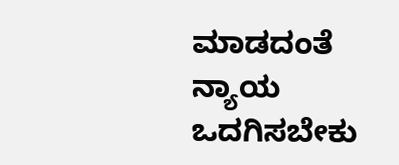ಮಾಡದಂತೆ ನ್ಯಾಯ ಒದಗಿಸಬೇಕು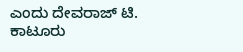ಎಂದು ದೇವರಾಜ್ ಟಿ. ಕಾಟೂರು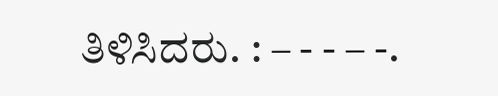ತಿಳಿಸಿದರು. : – - - – -.